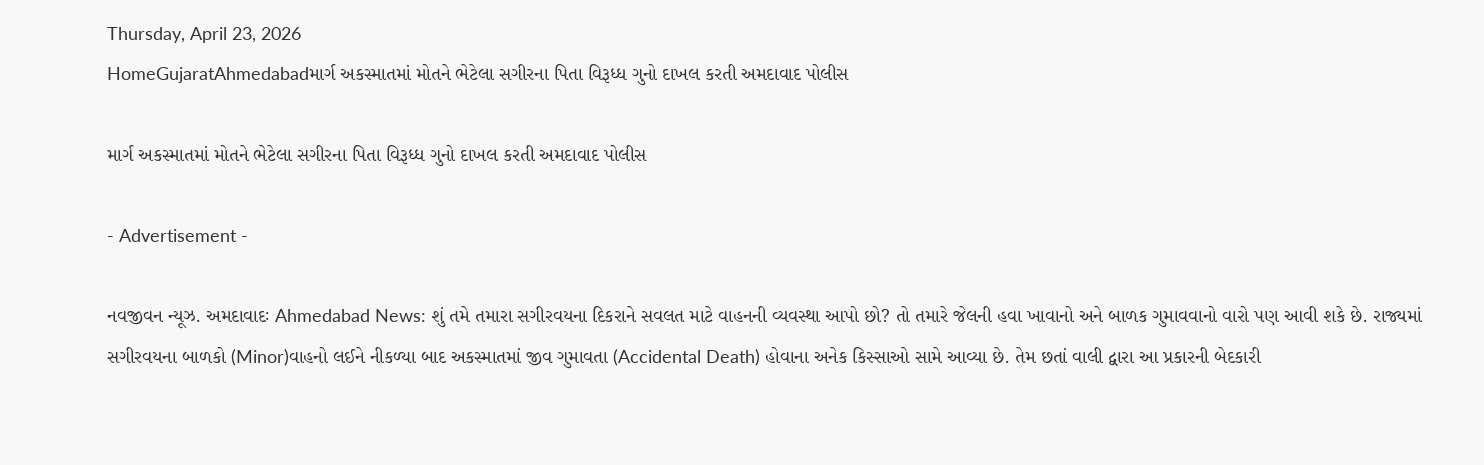Thursday, April 23, 2026
HomeGujaratAhmedabadમાર્ગ અકસ્માતમાં મોતને ભેટેલા સગીરના પિતા વિરૂધ્ધ ગુનો દાખલ કરતી અમદાવાદ પોલીસ

માર્ગ અકસ્માતમાં મોતને ભેટેલા સગીરના પિતા વિરૂધ્ધ ગુનો દાખલ કરતી અમદાવાદ પોલીસ

- Advertisement -

નવજીવન ન્યૂઝ. અમદાવાદઃ Ahmedabad News: શું તમે તમારા સગીરવયના દિકરાને સવલત માટે વાહનની વ્યવસ્થા આપો છો? તો તમારે જેલની હવા ખાવાનો અને બાળક ગુમાવવાનો વારો પણ આવી શકે છે. રાજ્યમાં સગીરવયના બાળકો (Minor)વાહનો લઈને નીકળ્યા બાદ અકસ્માતમાં જીવ ગુમાવતા (Accidental Death) હોવાના અનેક કિસ્સાઓ સામે આવ્યા છે. તેમ છતાં વાલી દ્વારા આ પ્રકારની બેદકારી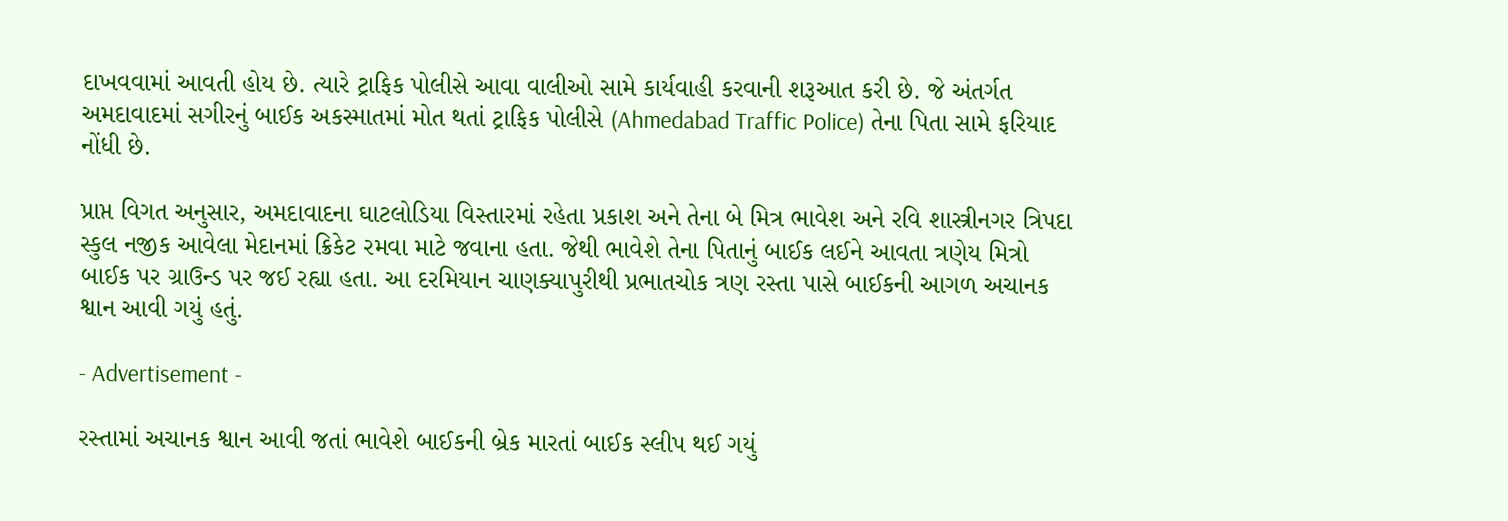દાખવવામાં આવતી હોય છે. ત્યારે ટ્રાફિક પોલીસે આવા વાલીઓ સામે કાર્યવાહી કરવાની શરૂઆત કરી છે. જે અંતર્ગત અમદાવાદમાં સગીરનું બાઈક અકસ્માતમાં મોત થતાં ટ્રાફિક પોલીસે (Ahmedabad Traffic Police) તેના પિતા સામે ફરિયાદ નોંધી છે.

પ્રાપ્ત વિગત અનુસાર, અમદાવાદના ઘાટલોડિયા વિસ્તારમાં રહેતા પ્રકાશ અને તેના બે મિત્ર ભાવેશ અને રવિ શાસ્ત્રીનગર ત્રિપદા સ્કુલ નજીક આવેલા મેદાનમાં ક્રિકેટ રમવા માટે જવાના હતા. જેથી ભાવેશે તેના પિતાનું બાઈક લઈને આવતા ત્રણેય મિત્રો બાઈક પર ગ્રાઉન્ડ પર જઈ રહ્યા હતા. આ દરમિયાન ચાણક્યાપુરીથી પ્રભાતચોક ત્રણ રસ્તા પાસે બાઈકની આગળ અચાનક શ્વાન આવી ગયું હતું.

- Advertisement -

રસ્તામાં અચાનક શ્વાન આવી જતાં ભાવેશે બાઈકની બ્રેક મારતાં બાઈક સ્લીપ થઈ ગયું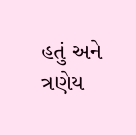હતું અને ત્રણેય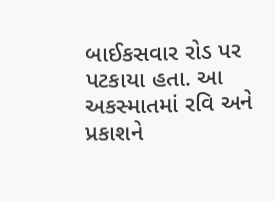બાઈકસવાર રોડ પર પટકાયા હતા. આ અકસ્માતમાં રવિ અને પ્રકાશને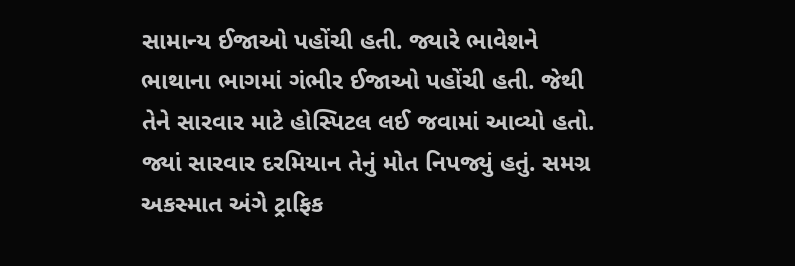સામાન્ય ઈજાઓ પહોંચી હતી. જ્યારે ભાવેશને ભાથાના ભાગમાં ગંભીર ઈજાઓ પહોંચી હતી. જેથી તેને સારવાર માટે હોસ્પિટલ લઈ જવામાં આવ્યો હતો. જ્યાં સારવાર દરમિયાન તેનું મોત નિપજ્યું હતું. સમગ્ર અકસ્માત અંગે ટ્રાફિક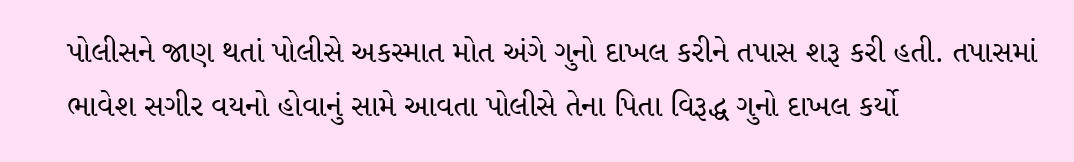પોલીસને જાણ થતાં પોલીસે અકસ્માત મોત અંગે ગુનો દાખલ કરીને તપાસ શરૂ કરી હતી. તપાસમાં ભાવેશ સગીર વયનો હોવાનું સામે આવતા પોલીસે તેના પિતા વિરૂદ્ધ ગુનો દાખલ કર્યો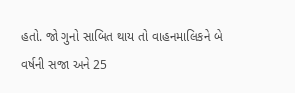હતો. જો ગુનો સાબિત થાય તો વાહનમાલિકને બે વર્ષની સજા અને 25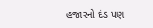હજારનો દંડ પણ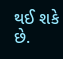થઈ શકે છે.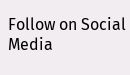Follow on Social Media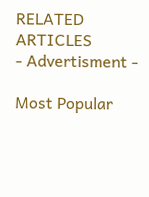RELATED ARTICLES
- Advertisment -

Most Popular